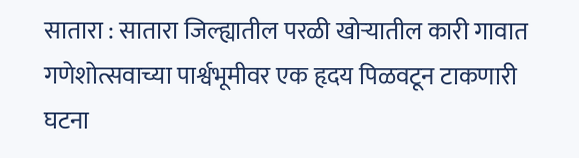सातारा : सातारा जिल्ह्यातील परळी खोऱ्यातील कारी गावात गणेशोत्सवाच्या पार्श्वभूमीवर एक हृदय पिळवटून टाकणारी घटना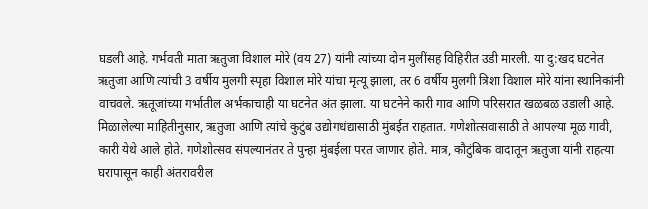घडली आहे. गर्भवती माता ऋतुजा विशाल मोरे (वय 27) यांनी त्यांच्या दोन मुलींसह विहिरीत उडी मारली. या दु:खद घटनेत ऋतुजा आणि त्यांची 3 वर्षीय मुलगी स्पृहा विशाल मोरे यांचा मृत्यू झाला, तर 6 वर्षीय मुलगी त्रिशा विशाल मोरे यांना स्थानिकांनी वाचवले. ऋतूजांच्या गर्भातील अर्भकाचाही या घटनेत अंत झाला. या घटनेने कारी गाव आणि परिसरात खळबळ उडाली आहे.
मिळालेल्या माहितीनुसार, ऋतुजा आणि त्यांचे कुटुंब उद्योगधंद्यासाठी मुंबईत राहतात. गणेशोत्सवासाठी ते आपल्या मूळ गावी, कारी येथे आले होते. गणेशोत्सव संपल्यानंतर ते पुन्हा मुंबईला परत जाणार होते. मात्र, कौटुंबिक वादातून ऋतुजा यांनी राहत्या घरापासून काही अंतरावरील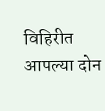विहिरीत आपल्या दोन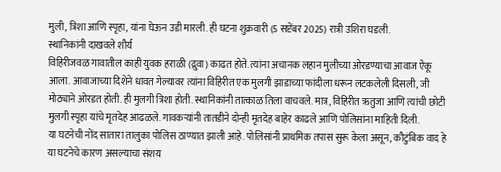मुली, त्रिशा आणि स्पृहा, यांना घेऊन उडी मारली. ही घटना शुक्रवारी (5 सप्टेंबर 2025) रात्री उशिरा घडली.
स्थानिकांनी दाखवले शौर्य
विहिरीजवळ गावातील काही युवक हराळी (द्रुवा) काढत होते. त्यांना अचानक लहान मुलीच्या ओरडण्याचा आवाज ऐकू आला. आवाजाच्या दिशेने धावत गेल्यावर त्यांना विहिरीत एक मुलगी झाडाच्या फांदीला धरून लटकलेली दिसली, जी मोठ्याने ओरडत होती. ही मुलगी त्रिशा होती. स्थानिकांनी तात्काळ तिला वाचवले. मात्र, विहिरीत ऋतुजा आणि त्यांची छोटी मुलगी स्पृहा यांचे मृतदेह आढळले. गावकऱ्यांनी तातडीने दोन्ही मृतदेह बाहेर काढले आणि पोलिसांना माहिती दिली.
या घटनेची नोंद सातारा तालुका पोलिस ठाण्यात झाली आहे. पोलिसांनी प्राथमिक तपास सुरू केला असून, कौटुंबिक वाद हे या घटनेचे कारण असल्याचा संशय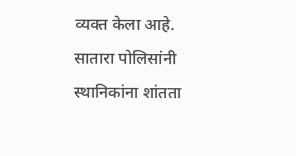व्यक्त केला आहे. सातारा पोलिसांनी स्थानिकांना शांतता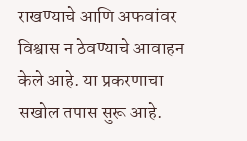राखण्याचे आणि अफवांवर विश्वास न ठेवण्याचे आवाहन केले आहे. या प्रकरणाचा सखोल तपास सुरू आहे.